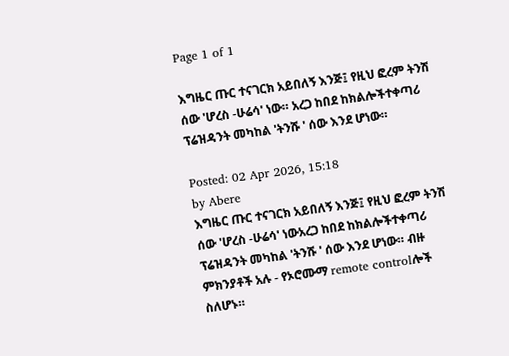Page 1 of 1

እግዜር ጡር ተናገርክ አይበለኝ እንጅ፤ የዚህ ፎረም ትንሽ ሰው 'ሆረስ -ሁሬሳ' ነው። አረጋ ከበደ ከክልሎችተቀጣሪ ፕሬዝዳንት መካከል 'ትንሹ ' ሰው እንደ ሆነው።

Posted: 02 Apr 2026, 15:18
by Abere
እግዜር ጡር ተናገርክ አይበለኝ እንጅ፤ የዚህ ፎረም ትንሽ ሰው 'ሆረስ -ሁሬሳ' ነውአረጋ ከበደ ከክልሎችተቀጣሪ ፕሬዝዳንት መካከል 'ትንሹ ' ሰው እንደ ሆነው። ብዙ ምክንያቶች አሉ - የኦሮሙማ remote controlሎች ስለሆኑ።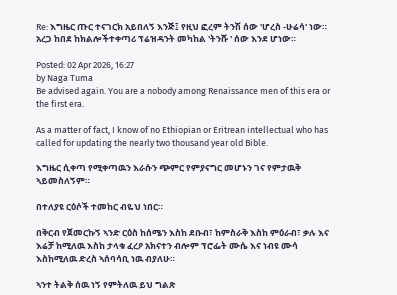Re: እግዜር ጡር ተናገርክ አይበለኝ እንጅ፤ የዚህ ፎረም ትንሽ ሰው 'ሆረስ -ሁሬሳ' ነው። አረጋ ከበደ ከክልሎችተቀጣሪ ፕሬዝዳንት መካከል 'ትንሹ ' ሰው እንደ ሆነው።

Posted: 02 Apr 2026, 16:27
by Naga Tuma
Be advised again. You are a nobody among Renaissance men of this era or the first era.

As a matter of fact, I know of no Ethiopian or Eritrean intellectual who has called for updating the nearly two thousand year old Bible.

እግዜር ሲቀጣ የሚቀጣዉን እራሱን ጭምር የምያናግር መሆኑን ገና የምታዉቅ ኣይመስለኝም።

በተለያዩ ርዕሶች ተመከር ብዬህ ነበር።

በቅርብ የጀመርኩኝ ኣንድ ርዕስ ከሰሜን እስከ ደቡብ፣ ከምስራቅ እስከ ምዕራብ፣ ቃሉ እና እሬቻ ከሚለዉ እስከ ታላቁ ፈረዖ አክናተን ብሎም ፕሮፌት ሙሴ እና ነብዩ ሙሳ እስከሚለዉ ድረስ ኣሰባሳቢ ነዉ ብያለሁ።

ኣንተ ትልቅ ሰዉ ነኝ የምትለዉ ይህ ግልጽ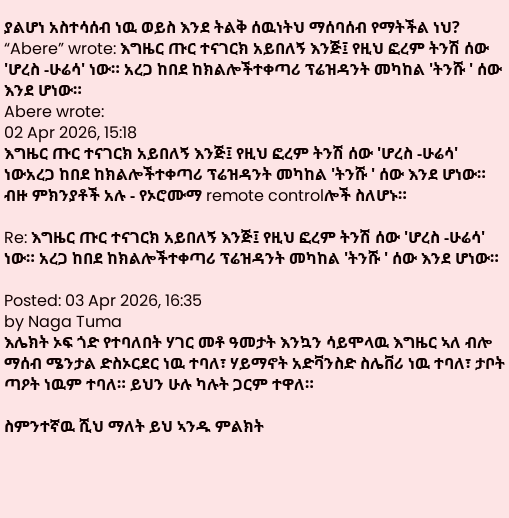ያልሆነ አስተሳሰብ ነዉ ወይስ እንደ ትልቅ ሰዉነትህ ማሰባሰብ የማትችል ነህ?
“Abere” wrote: እግዜር ጡር ተናገርክ አይበለኝ እንጅ፤ የዚህ ፎረም ትንሽ ሰው 'ሆረስ -ሁሬሳ' ነው። አረጋ ከበደ ከክልሎችተቀጣሪ ፕሬዝዳንት መካከል 'ትንሹ ' ሰው እንደ ሆነው።
Abere wrote:
02 Apr 2026, 15:18
እግዜር ጡር ተናገርክ አይበለኝ እንጅ፤ የዚህ ፎረም ትንሽ ሰው 'ሆረስ -ሁሬሳ' ነውአረጋ ከበደ ከክልሎችተቀጣሪ ፕሬዝዳንት መካከል 'ትንሹ ' ሰው እንደ ሆነው። ብዙ ምክንያቶች አሉ - የኦሮሙማ remote controlሎች ስለሆኑ።

Re: እግዜር ጡር ተናገርክ አይበለኝ እንጅ፤ የዚህ ፎረም ትንሽ ሰው 'ሆረስ -ሁሬሳ' ነው። አረጋ ከበደ ከክልሎችተቀጣሪ ፕሬዝዳንት መካከል 'ትንሹ ' ሰው እንደ ሆነው።

Posted: 03 Apr 2026, 16:35
by Naga Tuma
እሌክት ኦፍ ጎድ የተባለበት ሃገር መቶ ዓመታት እንኳን ሳይሞላዉ እግዜር ኣለ ብሎ ማሰብ ሜንታል ድስኦርደር ነዉ ተባለ፣ ሃይማኖት አድቫንስድ ስሌቨሪ ነዉ ተባለ፣ ታቦት ጣዖት ነዉም ተባለ። ይህን ሁሉ ካሉት ጋርም ተዋለ።

ስምንተኛዉ ሺህ ማለት ይህ ኣንዱ ምልክት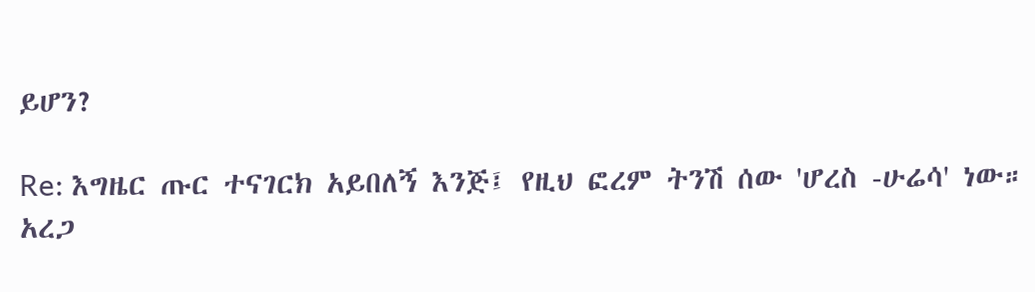ይሆን?

Re: እግዜር ጡር ተናገርክ አይበለኝ እንጅ፤ የዚህ ፎረም ትንሽ ሰው 'ሆረስ -ሁሬሳ' ነው። አረጋ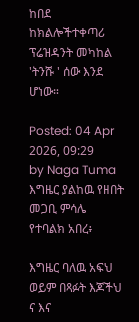ከበደ ከክልሎችተቀጣሪ ፕሬዝዳንት መካከል 'ትንሹ ' ሰው እንደ ሆነው።

Posted: 04 Apr 2026, 09:29
by Naga Tuma
እግዜር ያልከዉ የዘበት መጋቢ ምሳሌ የተባልክ አበረ፥

እግዜር ባለዉ አፍህ ወይም በጻፉት እጆችህ ና እና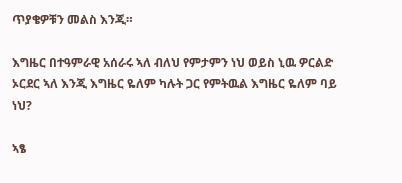ጥያቄዎቹን መልስ እንጂ።

እግዜር በተዓምራዊ አሰራሩ ኣለ ብለህ የምታምን ነህ ወይስ ኒዉ ዎርልድ ኦርደር ኣለ እንጂ እግዜር ዬለም ካሉት ጋር የምትዉል እግዜር ዬለም ባይ ነህ?

ኣፄ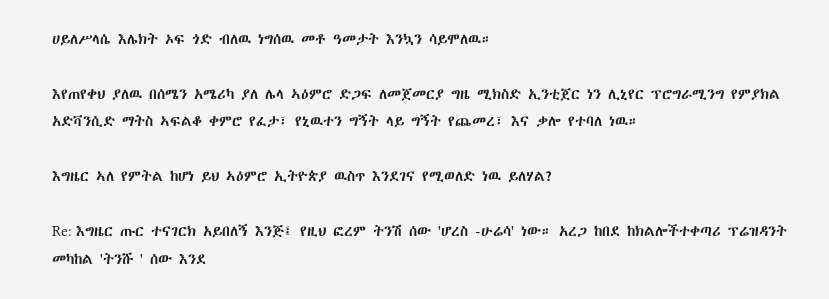ሀይለሥላሴ እሌክት ኦፍ ጎድ ብለዉ ነግሰዉ መቶ ዓመታት እንኳን ሳይሞለዉ።

እየጠየቀህ ያለዉ በሰሜን አሜሪካ ያለ ሌላ ኣዕምሮ ድጋፍ ለመጀመርያ ግዜ ሚክስድ ኢንቲጀር ነን ሊኒየር ፕሮግራሚንግ የምያክል አድቫንሲድ ማትስ ኣፍልቆ ቀምሮ የፈታ፣ የኒዉተን ግኝት ላይ ግኝት የጨመረ፣ እና ቃሎ የተባለ ነዉ።

እግዜር ኣለ የምትል ከሆነ ይህ ኣዕምሮ ኢትዮጵያ ዉስጥ እንደገና የሚወለድ ነዉ ይለሃል?

Re: እግዜር ጡር ተናገርክ አይበለኝ እንጅ፤ የዚህ ፎረም ትንሽ ሰው 'ሆረስ -ሁሬሳ' ነው። አረጋ ከበደ ከክልሎችተቀጣሪ ፕሬዝዳንት መካከል 'ትንሹ ' ሰው እንደ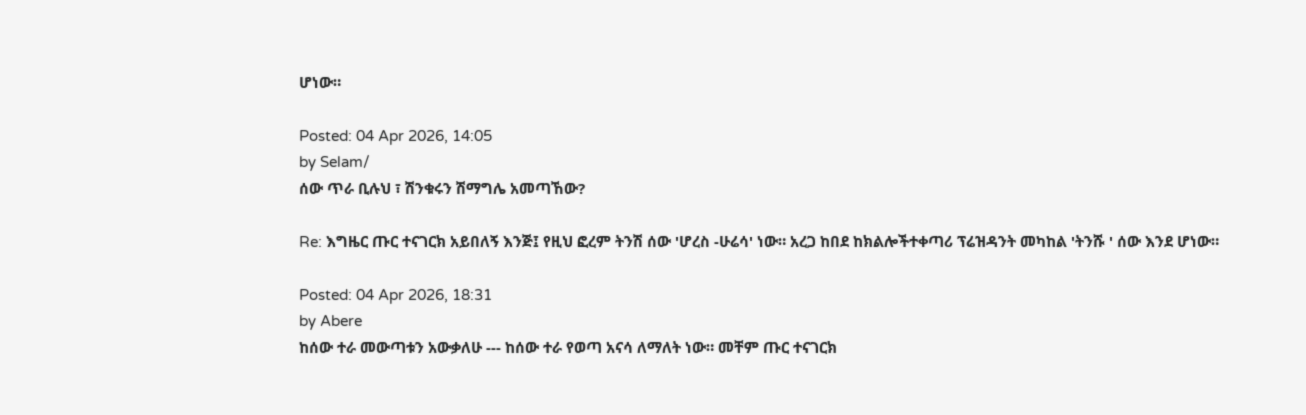ሆነው።

Posted: 04 Apr 2026, 14:05
by Selam/
ሰው ጥራ ቢሉህ ፣ ሽንቁሩን ሽማግሌ አመጣኸው?

Re: እግዜር ጡር ተናገርክ አይበለኝ እንጅ፤ የዚህ ፎረም ትንሽ ሰው 'ሆረስ -ሁሬሳ' ነው። አረጋ ከበደ ከክልሎችተቀጣሪ ፕሬዝዳንት መካከል 'ትንሹ ' ሰው እንደ ሆነው።

Posted: 04 Apr 2026, 18:31
by Abere
ከሰው ተራ መውጣቱን አውቃለሁ --- ከሰው ተራ የወጣ አናሳ ለማለት ነው። መቸም ጡር ተናገርክ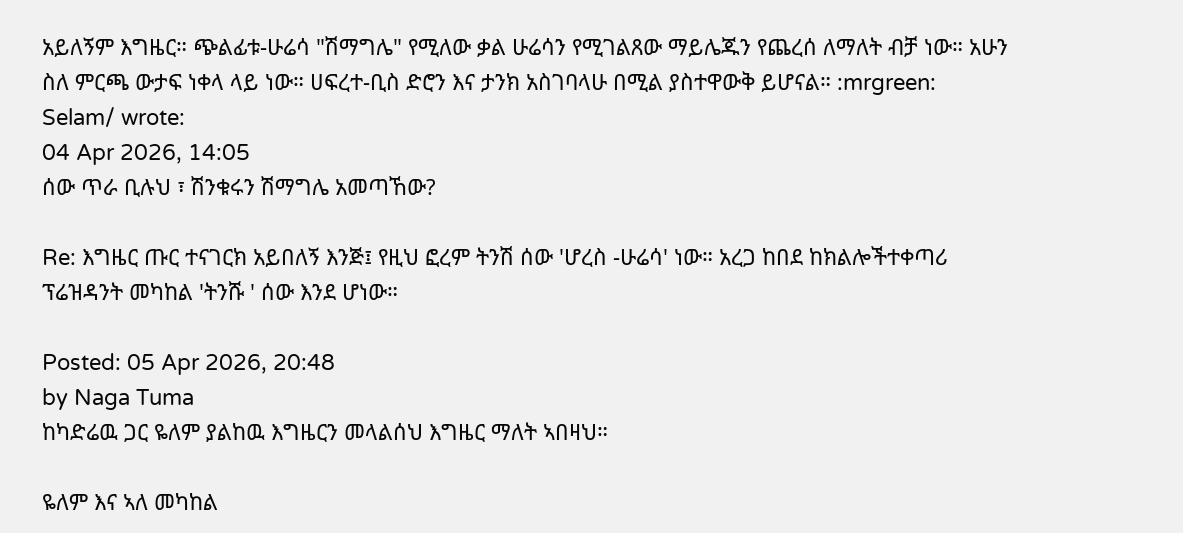አይለኝም እግዜር። ጭልፊቱ-ሁሬሳ "ሽማግሌ" የሚለው ቃል ሁሬሳን የሚገልጸው ማይሌጁን የጨረሰ ለማለት ብቻ ነው። አሁን ስለ ምርጫ ውታፍ ነቀላ ላይ ነው። ሀፍረተ-ቢስ ድሮን እና ታንክ አስገባላሁ በሚል ያስተዋውቅ ይሆናል። :mrgreen:
Selam/ wrote:
04 Apr 2026, 14:05
ሰው ጥራ ቢሉህ ፣ ሽንቁሩን ሽማግሌ አመጣኸው?

Re: እግዜር ጡር ተናገርክ አይበለኝ እንጅ፤ የዚህ ፎረም ትንሽ ሰው 'ሆረስ -ሁሬሳ' ነው። አረጋ ከበደ ከክልሎችተቀጣሪ ፕሬዝዳንት መካከል 'ትንሹ ' ሰው እንደ ሆነው።

Posted: 05 Apr 2026, 20:48
by Naga Tuma
ከካድሬዉ ጋር ዬለም ያልከዉ እግዜርን መላልሰህ እግዜር ማለት ኣበዛህ።

ዬለም እና ኣለ መካከል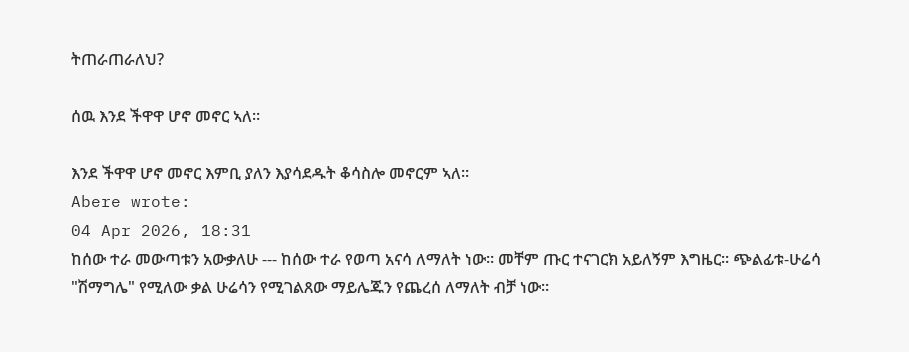ትጠራጠራለህ?

ሰዉ እንደ ችዋዋ ሆኖ መኖር ኣለ።

እንደ ችዋዋ ሆኖ መኖር እምቢ ያለን እያሳደዱት ቆሳስሎ መኖርም ኣለ።
Abere wrote:
04 Apr 2026, 18:31
ከሰው ተራ መውጣቱን አውቃለሁ --- ከሰው ተራ የወጣ አናሳ ለማለት ነው። መቸም ጡር ተናገርክ አይለኝም እግዜር። ጭልፊቱ-ሁሬሳ "ሽማግሌ" የሚለው ቃል ሁሬሳን የሚገልጸው ማይሌጁን የጨረሰ ለማለት ብቻ ነው።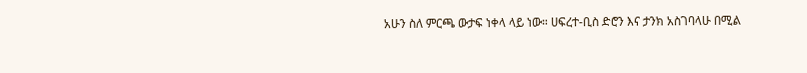አሁን ስለ ምርጫ ውታፍ ነቀላ ላይ ነው። ሀፍረተ-ቢስ ድሮን እና ታንክ አስገባላሁ በሚል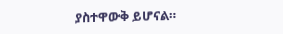ያስተዋውቅ ይሆናል።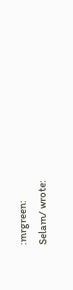:mrgreen:
Selam/ wrote: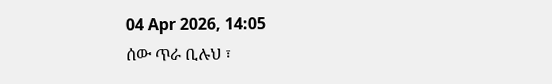04 Apr 2026, 14:05
ሰው ጥራ ቢሉህ ፣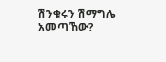ሽንቁሩን ሽማግሌ አመጣኸው?